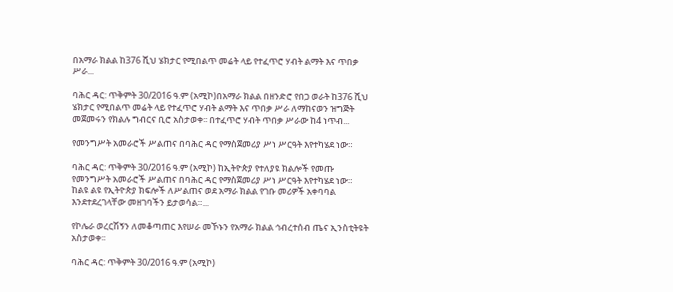በአማራ ክልል ከ376 ሺህ ሄክታር የሚበልጥ መሬት ላይ የተፈጥሮ ሃብት ልማት እና ጥበቃ ሥራ...

ባሕር ዳር: ጥቅምት 30/2016 ዓ.ም (አሚኮ)በአማራ ክልል በዘንድሮ የበጋ ወራት ከ376 ሺህ ሄክታር የሚበልጥ መሬት ላይ የተፈጥሮ ሃብት ልማት እና ጥበቃ ሥራ ለማከናወን ዝግጅት መጀመሩን የክልሉ ግብርና ቢሮ አስታወቀ፡፡ በተፈጥሮ ሃብት ጥበቃ ሥራው ከ4 ነጥብ...

የመንግሥት አመራሮች ሥልጠና በባሕር ዳር የማስጀመሪያ ሥነ ሥርዓት እየተካሄደ ነው።

ባሕር ዳር: ጥቅምት 30/2016 ዓ.ም (አሚኮ) ከኢትዮጵያ የተለያዩ ክልሎች የመጡ የመንግሥት አመራሮች ሥልጠና በባሕር ዳር የማስጀመሪያ ሥነ ሥርዓት እየተካሄደ ነው። ከልዩ ልዩ የኢትዮጵያ ክፍሎች ለሥልጠና ወደ አማራ ክልል የገቡ መሪዎች አቀባባል እንደተደረገላቸው መዘገባችን ይታወሳል።...

የኮሌራ ወረርሽኝን ለመቆጣጠር እየሠራ መኾኑን የአማራ ክልል ኅብረተሰብ ጤና ኢንስቲትዩት አስታወቀ፡፡

ባሕር ዳር: ጥቅምት 30/2016 ዓ.ም (አሚኮ)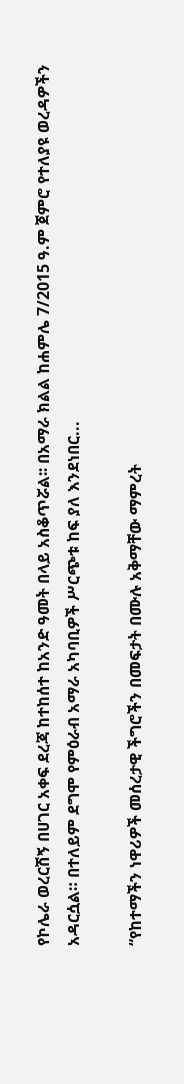የኮሌራ ወረርሽኝ በሀገር አቀፍ ደረጃ ከተከሰተ ከአንድ ዓመት በላይ አስቆጥሯል፡፡ በአማራ ክልል ከሐምሌ 7/2015 ዓ.ም ጀምሮ የተለያዩ ወረዳዎችን አዳርሷል። በተለይም ደግሞ የምዕራብ አማራ አካባቢዎች ሥርጭቱ ከፍ ያለ እንደነበር...

“የከተማችን ነዋሪዎች መሰረታዊ ችግሮችን በመፍታት በሙሉ አቅማቸው ማምረት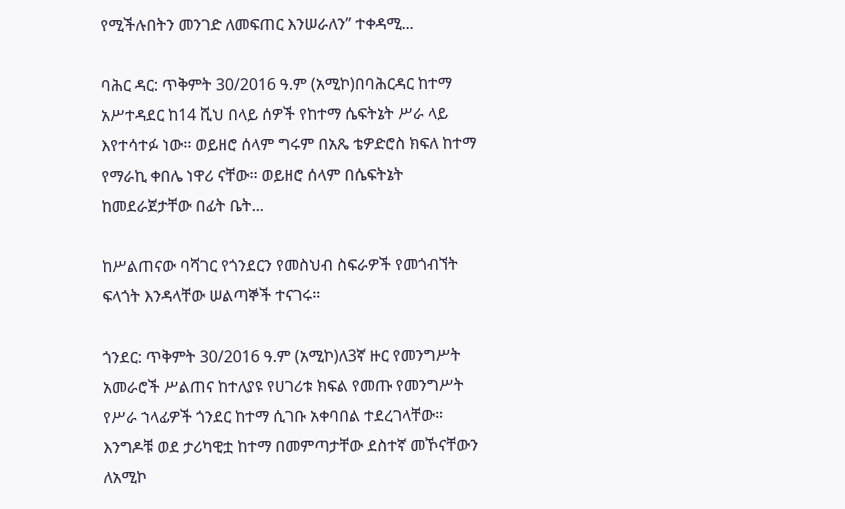የሚችሉበትን መንገድ ለመፍጠር እንሠራለን” ተቀዳሚ...

ባሕር ዳር: ጥቅምት 30/2016 ዓ.ም (አሚኮ)በባሕርዳር ከተማ አሥተዳደር ከ14 ሺህ በላይ ሰዎች የከተማ ሴፍትኔት ሥራ ላይ እየተሳተፉ ነው፡፡ ወይዘሮ ሰላም ግሩም በአጼ ቴዎድሮስ ክፍለ ከተማ የማራኪ ቀበሌ ነዋሪ ናቸው፡፡ ወይዘሮ ሰላም በሴፍትኔት ከመደራጀታቸው በፊት ቤት...

ከሥልጠናው ባሻገር የጎንደርን የመስህብ ስፍራዎች የመጎብኘት ፍላጎት እንዳላቸው ሠልጣኞች ተናገሩ።

ጎንደር: ጥቅምት 30/2016 ዓ.ም (አሚኮ)ለ3ኛ ዙር የመንግሥት አመራሮች ሥልጠና ከተለያዩ የሀገሪቱ ክፍል የመጡ የመንግሥት የሥራ ኀላፊዎች ጎንደር ከተማ ሲገቡ አቀባበል ተደረገላቸው። እንግዶቹ ወደ ታሪካዊቷ ከተማ በመምጣታቸው ደስተኛ መኾናቸውን ለአሚኮ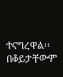ተናግረዋል፡፡ በቆይታቸውም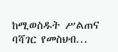ከሚወስዱት ሥልጠና ባሻገር የመስህብ...